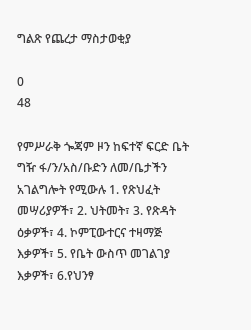ግልጽ የጨረታ ማስታወቂያ

0
48

የምሥራቅ ጐጃም ዞን ከፍተኛ ፍርድ ቤት ግዥ ፋ/ን/አስ/ቡድን ለመ/ቤታችን አገልግሎት የሚውሉ 1. የጽህፈት መሣሪያዎች፣ 2. ህትመት፣ 3. የጽዳት ዕቃዎች፣ 4. ኮምፒውተርና ተዛማጅ እቃዎች፣ 5. የቤት ውስጥ መገልገያ እቃዎች፣ 6.የህንፃ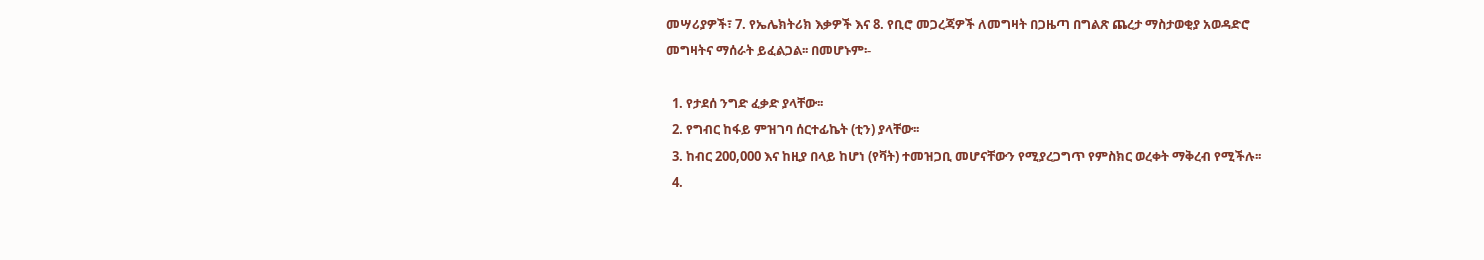መሣሪያዎች፣ 7. የኤሌክትሪክ እቃዎች እና 8. የቢሮ መጋረጃዎች ለመግዛት በጋዜጣ በግልጽ ጨረታ ማስታወቂያ አወዳድሮ መግዛትና ማሰራት ይፈልጋል፡፡ በመሆኑም፡-

  1. የታደሰ ንግድ ፈቃድ ያላቸው፡፡
  2. የግብር ከፋይ ምዝገባ ሰርተፊኬት (ቲን) ያላቸው፡፡
  3. ከብር 200,000 እና ከዚያ በላይ ከሆነ (የቫት) ተመዝጋቢ መሆናቸውን የሚያረጋግጥ የምስክር ወረቀት ማቅረብ የሚችሉ፡፡
  4.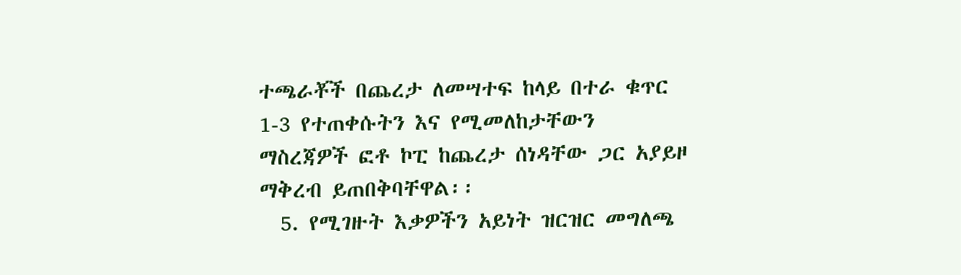ተጫራቾች በጨረታ ለመሣተፍ ከላይ በተራ ቁጥር 1-3 የተጠቀሱትን እና የሚመለከታቸውን ማስረጃዎች ፎቶ ኮፒ ከጨረታ ሰነዳቸው ጋር አያይዞ ማቅረብ ይጠበቅባቸዋል፡፡
  5. የሚገዙት እቃዎችን አይነት ዝርዝር መግለጫ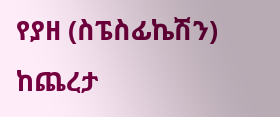የያዘ (ስፔስፊኬሽን) ከጨረታ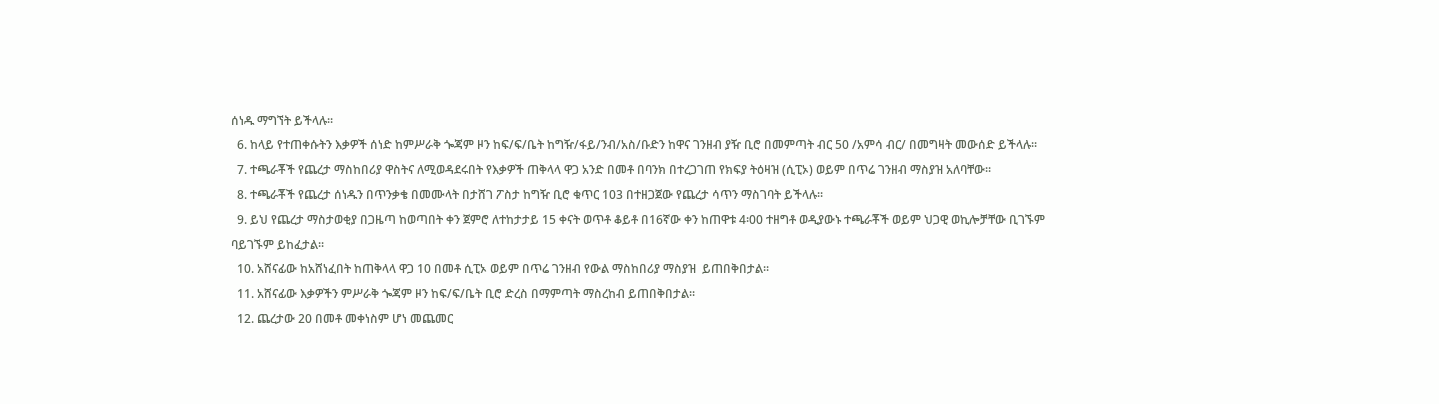ሰነዱ ማግኘት ይችላሉ፡፡
  6. ከላይ የተጠቀሱትን እቃዎች ሰነድ ከምሥራቅ ጐጃም ዞን ከፍ/ፍ/ቤት ከግዥ/ፋይ/ንብ/አስ/ቡድን ከዋና ገንዘብ ያዥ ቢሮ በመምጣት ብር 50 /አምሳ ብር/ በመግዛት መውሰድ ይችላሉ፡፡
  7. ተጫራቾች የጨረታ ማስከበሪያ ዋስትና ለሚወዳደሩበት የእቃዎች ጠቅላላ ዋጋ አንድ በመቶ በባንክ በተረጋገጠ የክፍያ ትዕዛዝ (ሲፒኦ) ወይም በጥሬ ገንዘብ ማስያዝ አለባቸው፡፡
  8. ተጫራቾች የጨረታ ሰነዱን በጥንቃቄ በመሙላት በታሸገ ፖስታ ከግዥ ቢሮ ቁጥር 103 በተዘጋጀው የጨረታ ሳጥን ማስገባት ይችላሉ፡፡
  9. ይህ የጨረታ ማስታወቂያ በጋዜጣ ከወጣበት ቀን ጀምሮ ለተከታታይ 15 ቀናት ወጥቶ ቆይቶ በ16ኛው ቀን ከጠዋቱ 4፡00 ተዘግቶ ወዲያውኑ ተጫራቾች ወይም ህጋዊ ወኪሎቻቸው ቢገኙም ባይገኙም ይከፈታል፡፡
  10. አሸናፊው ከአሸነፈበት ከጠቅላላ ዋጋ 10 በመቶ ሲፒኦ ወይም በጥሬ ገንዘብ የውል ማስከበሪያ ማስያዝ  ይጠበቅበታል፡፡
  11. አሸናፊው እቃዎችን ምሥራቅ ጐጃም ዞን ከፍ/ፍ/ቤት ቢሮ ድረስ በማምጣት ማስረከብ ይጠበቅበታል፡፡
  12. ጨረታው 20 በመቶ መቀነስም ሆነ መጨመር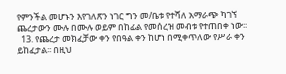የምንችል መሆኑን እየገለጽን ነገር ግን መ/ቤቱ የተሻለ አማራጭ ካገኘ ጨረታውን ሙሉ በሙሉ ወይም በከፊል የመሰረዝ መብቱ የተጠበቀ ነው፡፡
  13. የጨረታ መክፈቻው ቀን የበዓል ቀን ከሆነ በሚቀጥለው የሥራ ቀን ይከፈታል፡፡ በዚህ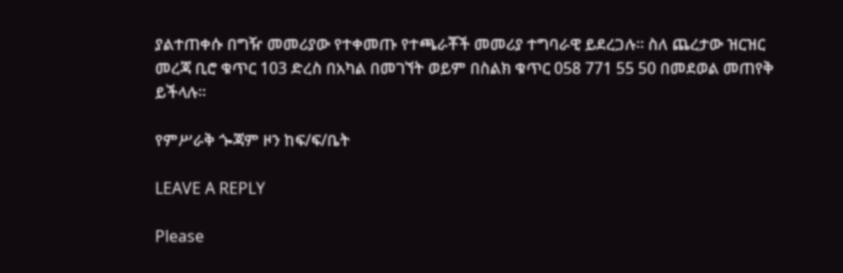ያልተጠቀሱ በግዥ መመሪያው የተቀመጡ የተጫራቾች መመሪያ ተግባራዊ ይደረጋሉ፡፡ ስለ ጨረታው ዝርዝር መረጃ ቢሮ ቁጥር 103 ድረስ በአካል በመገኘት ወይም በስልክ ቁጥር 058 771 55 50 በመደወል መጠየቅ ይችላሉ፡፡

የምሥራቅ ጐጃም ዞን ከፍ/ፍ/ቤት

LEAVE A REPLY

Please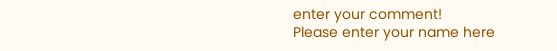enter your comment!
Please enter your name here